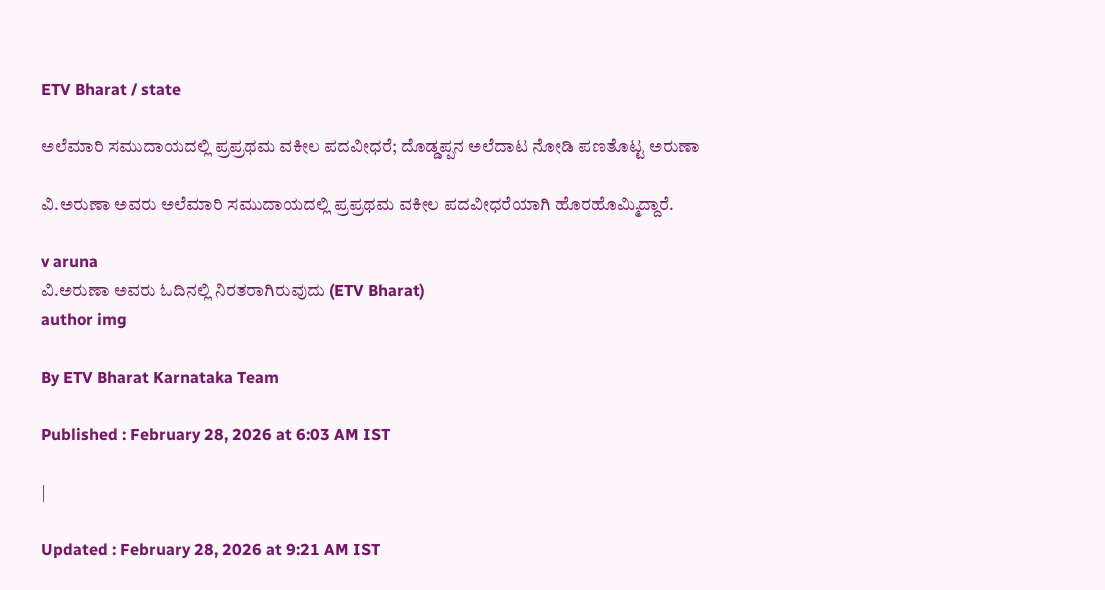ETV Bharat / state

ಅಲೆಮಾರಿ ಸಮುದಾಯದಲ್ಲಿ ಪ್ರಪ್ರಥಮ ವಕೀಲ ಪದವೀಧರೆ; ದೊಡ್ಡಪ್ಪನ ಅಲೆದಾಟ ನೋಡಿ ಪಣತೊಟ್ಟ ಅರುಣಾ

ವಿ.ಅರುಣಾ ಅವರು ಅಲೆಮಾರಿ ಸಮುದಾಯದಲ್ಲಿ ಪ್ರಪ್ರಥಮ ವಕೀಲ ಪದವೀಧರೆಯಾಗಿ ಹೊರಹೊಮ್ಮಿದ್ದಾರೆ.

v aruna
ವಿ.ಅರುಣಾ ಅವರು ಓದಿನಲ್ಲಿ ನಿರತರಾಗಿರುವುದು (ETV Bharat)
author img

By ETV Bharat Karnataka Team

Published : February 28, 2026 at 6:03 AM IST

|

Updated : February 28, 2026 at 9:21 AM IST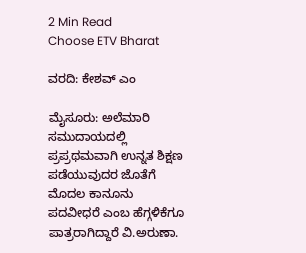2 Min Read
Choose ETV Bharat

ವರದಿ: ಕೇಶವ್ ಎಂ

ಮೈಸೂರು: ಅಲೆಮಾರಿ ಸಮುದಾಯದಲ್ಲಿ ಪ್ರಪ್ರಥಮವಾಗಿ ಉನ್ನತ ಶಿಕ್ಷಣ ಪಡೆಯುವುದರ ಜೊತೆಗೆ ಮೊದಲ ಕಾನೂನು ಪದವೀಧರೆ ಎಂಬ ಹೆಗ್ಗಳಿಕೆಗೂ ಪಾತ್ರರಾಗಿದ್ದಾರೆ ವಿ.ಅರುಣಾ.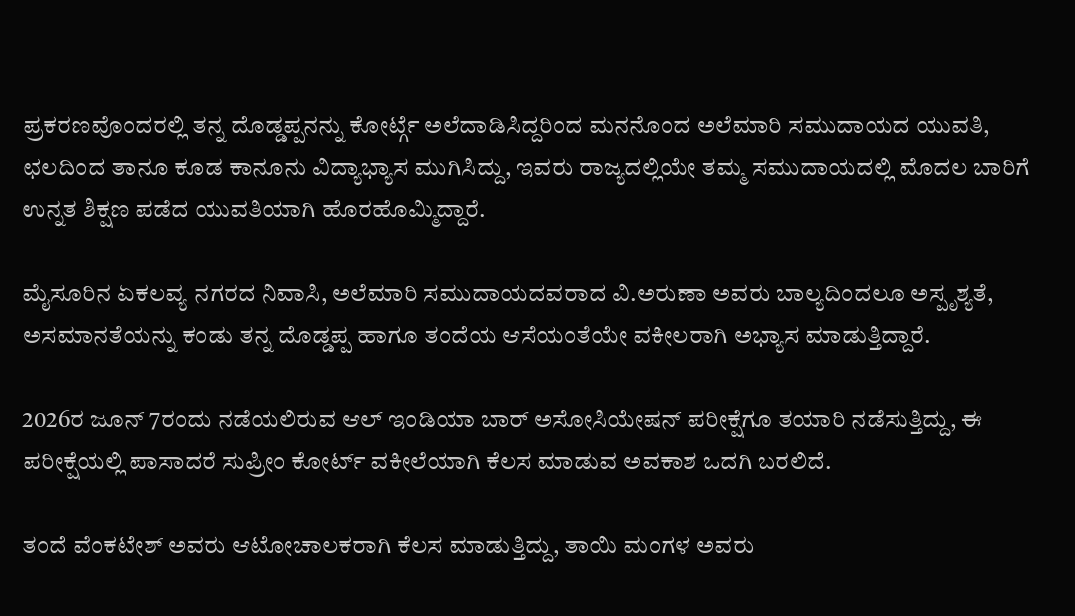ಪ್ರಕರಣವೊಂದರಲ್ಲಿ ತನ್ನ ದೊಡ್ಡಪ್ಪನನ್ನು ಕೋರ್ಟ್ಗೆ ಅಲೆದಾಡಿಸಿದ್ದರಿಂದ ಮನನೊಂದ ಅಲೆಮಾರಿ ಸಮುದಾಯದ ಯುವತಿ, ಛಲದಿಂದ ತಾನೂ ಕೂಡ ಕಾನೂನು ವಿದ್ಯಾಭ್ಯಾಸ ಮುಗಿಸಿದ್ದು, ಇವರು ರಾಜ್ಯದಲ್ಲಿಯೇ ತಮ್ಮ ಸಮುದಾಯದಲ್ಲಿ ಮೊದಲ ಬಾರಿಗೆ ಉನ್ನತ ಶಿಕ್ಷಣ ಪಡೆದ ಯುವತಿಯಾಗಿ ಹೊರಹೊಮ್ಮಿದ್ದಾರೆ.

ಮೈಸೂರಿನ ಏಕಲವ್ಯ ನಗರದ ನಿವಾಸಿ, ಅಲೆಮಾರಿ ಸಮುದಾಯದವರಾದ ವಿ.ಅರುಣಾ ಅವರು ಬಾಲ್ಯದಿಂದಲೂ ಅಸ್ಪೃಶ್ಯತೆ, ಅಸಮಾನತೆಯನ್ನು ಕಂಡು ತನ್ನ ದೊಡ್ಡಪ್ಪ ಹಾಗೂ ತಂದೆಯ ಆಸೆಯಂತೆಯೇ ವಕೀಲರಾಗಿ ಅಭ್ಯಾಸ ಮಾಡುತ್ತಿದ್ದಾರೆ.

2026ರ ಜೂನ್ 7ರಂದು ನಡೆಯಲಿರುವ ಆಲ್ ಇಂಡಿಯಾ ಬಾರ್ ಅಸೋಸಿಯೇಷನ್ ಪರೀಕ್ಷೆಗೂ ತಯಾರಿ ನಡೆಸುತ್ತಿದ್ದು, ಈ ಪರೀಕ್ಷೆಯಲ್ಲಿ ಪಾಸಾದರೆ ಸುಪ್ರೀಂ ಕೋರ್ಟ್ ವಕೀಲೆಯಾಗಿ ಕೆಲಸ ಮಾಡುವ ಅವಕಾಶ ಒದಗಿ ಬರಲಿದೆ.

ತಂದೆ ವೆಂಕಟೇಶ್ ಅವರು ಆಟೋಚಾಲಕರಾಗಿ ಕೆಲಸ ಮಾಡುತ್ತಿದ್ದು, ತಾಯಿ ಮಂಗಳ ಅವರು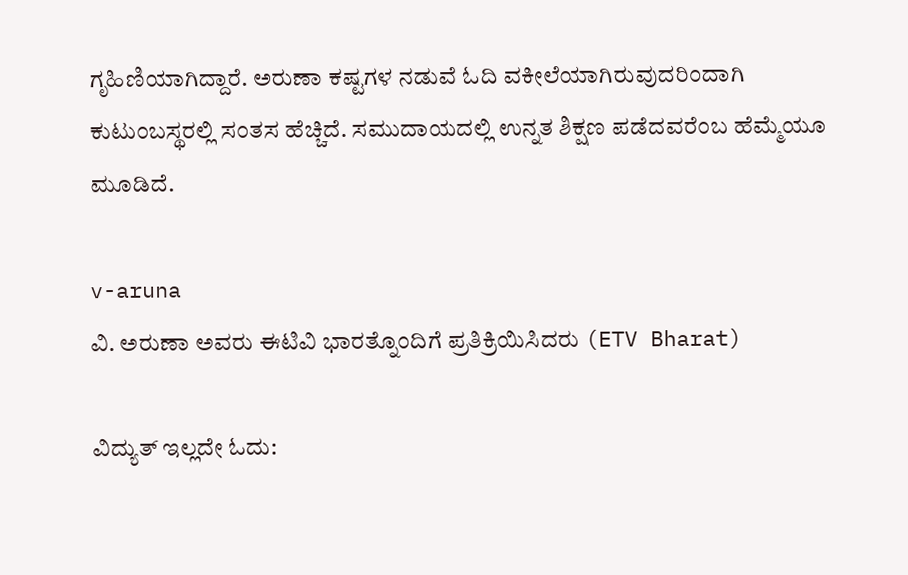ಗೃಹಿಣಿಯಾಗಿದ್ದಾರೆ. ಅರುಣಾ ಕಷ್ಟಗಳ ನಡುವೆ ಓದಿ ವಕೀಲೆಯಾಗಿರುವುದರಿಂದಾಗಿ ಕುಟುಂಬಸ್ಥರಲ್ಲಿ ಸಂತಸ ಹೆಚ್ಚಿದೆ. ಸಮುದಾಯದಲ್ಲಿ ಉನ್ನತ ಶಿಕ್ಷಣ ಪಡೆದವರೆಂಬ ಹೆಮ್ಮೆಯೂ ಮೂಡಿದೆ.

v-aruna
ವಿ. ಅರುಣಾ ಅವರು ಈಟಿವಿ ಭಾರತ್ನೊಂದಿಗೆ ಪ್ರತಿಕ್ರಿಯಿಸಿದರು (ETV Bharat)

ವಿದ್ಯುತ್ ಇಲ್ಲದೇ ಓದು: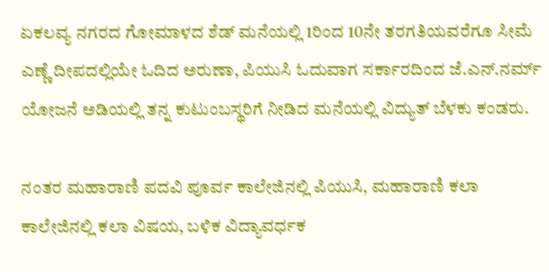ಏಕಲವ್ಯ ನಗರದ ಗೋಮಾಳದ ಶೆಡ್ ಮನೆಯಲ್ಲಿ 1ರಿಂದ 10ನೇ ತರಗತಿಯವರೆಗೂ ಸೀಮೆ ಎಣ್ಣೆ ದೀಪದಲ್ಲಿಯೇ ಓದಿದ ಅರುಣಾ, ಪಿಯುಸಿ ಓದುವಾಗ ಸರ್ಕಾರದಿಂದ ಜೆ.ಎನ್.ನರ್ಮ್ ಯೋಜನೆ ಅಡಿಯಲ್ಲಿ ತನ್ನ ಕುಟುಂಬಸ್ಥರಿಗೆ ನೀಡಿದ ಮನೆಯಲ್ಲಿ ವಿದ್ಯುತ್ ಬೆಳಕು ಕಂಡರು.

ನಂತರ ಮಹಾರಾಣಿ ಪದವಿ ಪೂರ್ವ ಕಾಲೇಜಿನಲ್ಲಿ ಪಿಯುಸಿ, ಮಹಾರಾಣಿ ಕಲಾ ಕಾಲೇಜಿನಲ್ಲಿ ಕಲಾ ವಿಷಯ, ಬಳಿಕ ವಿದ್ಯಾವರ್ಧಕ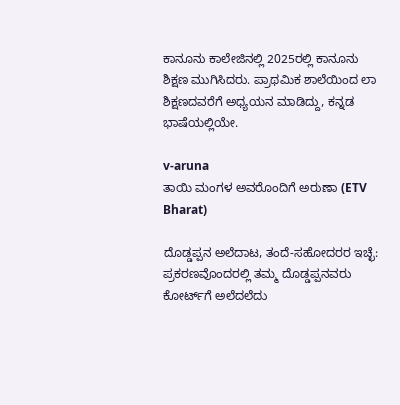ಕಾನೂನು ಕಾಲೇಜಿನಲ್ಲಿ 2025ರಲ್ಲಿ ಕಾನೂನು ಶಿಕ್ಷಣ ಮುಗಿಸಿದರು. ಪ್ರಾಥಮಿಕ ಶಾಲೆಯಿಂದ ಲಾ ಶಿಕ್ಷಣದವರೆಗೆ ಅಧ್ಯಯನ ಮಾಡಿದ್ದು, ಕನ್ನಡ ಭಾಷೆಯಲ್ಲಿಯೇ.

v-aruna
ತಾಯಿ ಮಂಗಳ ಅವರೊಂದಿಗೆ ಅರುಣಾ (ETV Bharat)

ದೊಡ್ಡಪ್ಪನ ಅಲೆದಾಟ, ತಂದೆ-ಸಹೋದರರ ಇಚ್ಛೆ: ಪ್ರಕರಣವೊಂದರಲ್ಲಿ ತಮ್ಮ ದೊಡ್ಡಪ್ಪನವರು ಕೋರ್ಟ್‌ಗೆ ಅಲೆದಲೆದು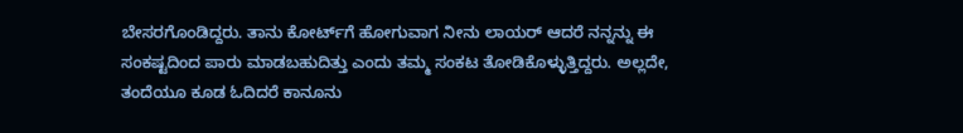ಬೇಸರಗೊಂಡಿದ್ದರು. ತಾನು ಕೋರ್ಟ್‌ಗೆ ಹೋಗುವಾಗ ನೀನು ಲಾಯರ್ ಆದರೆ ನನ್ನನ್ನು ಈ ಸಂಕಷ್ಟದಿಂದ ಪಾರು ಮಾಡಬಹುದಿತ್ತು ಎಂದು ತಮ್ಮ ಸಂಕಟ ತೋಡಿಕೊಳ್ಳುತ್ತಿದ್ದರು. ಅಲ್ಲದೇ, ತಂದೆಯೂ ಕೂಡ ಓದಿದರೆ ಕಾನೂನು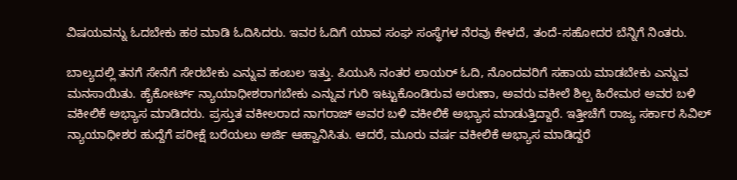ವಿಷಯವನ್ನು ಓದಬೇಕು ಹಠ ಮಾಡಿ ಓದಿಸಿದರು. ಇವರ ಓದಿಗೆ ಯಾವ ಸಂಘ ಸಂಸ್ಥೆಗಳ ನೆರವು ಕೇಳದೆ, ತಂದೆ-ಸಹೋದರ ಬೆನ್ನಿಗೆ ನಿಂತರು.

ಬಾಲ್ಯದಲ್ಲಿ ತನಗೆ ಸೇನೆಗೆ ಸೇರಬೇಕು ಎನ್ನುವ ಹಂಬಲ ಇತ್ತು. ಪಿಯುಸಿ ನಂತರ ಲಾಯರ್ ಓದಿ, ನೊಂದವರಿಗೆ ಸಹಾಯ ಮಾಡಬೇಕು ಎನ್ನುವ ಮನಸಾಯಿತು. ಹೈಕೋರ್ಟ್ ನ್ಯಾಯಾಧೀಶರಾಗಬೇಕು ಎನ್ನುವ ಗುರಿ ಇಟ್ಟುಕೊಂಡಿರುವ ಅರುಣಾ, ಅವರು ವಕೀಲೆ ಶಿಲ್ಪ ಹಿರೇಮಠ ಅವರ ಬಳಿ ವಕೀಲಿಕೆ ಅಭ್ಯಾಸ ಮಾಡಿದರು. ಪ್ರಸ್ತುತ ವಕೀಲರಾದ ನಾಗರಾಜ್ ಅವರ ಬಳಿ ವಕೀಲಿಕೆ ಅಭ್ಯಾಸ ಮಾಡುತ್ತಿದ್ದಾರೆ. ಇತ್ತೀಚೆಗೆ ರಾಜ್ಯ ಸರ್ಕಾರ ಸಿವಿಲ್ ನ್ಯಾಯಾಧೀಶರ ಹುದ್ದೆಗೆ ಪರೀಕ್ಷೆ ಬರೆಯಲು ಅರ್ಜಿ ಆಹ್ವಾನಿಸಿತು. ಆದರೆ, ಮೂರು ವರ್ಷ ವಕೀಲಿಕೆ ಅಭ್ಯಾಸ ಮಾಡಿದ್ದರೆ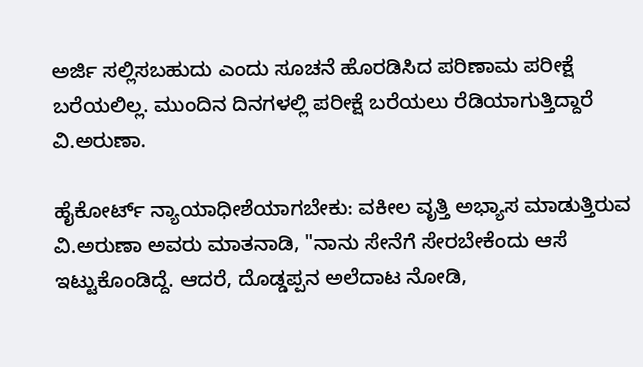ಅರ್ಜಿ ಸಲ್ಲಿಸಬಹುದು ಎಂದು ಸೂಚನೆ ಹೊರಡಿಸಿದ ಪರಿಣಾಮ ಪರೀಕ್ಷೆ ಬರೆಯಲಿಲ್ಲ. ಮುಂದಿನ ದಿನಗಳಲ್ಲಿ ಪರೀಕ್ಷೆ ಬರೆಯಲು ರೆಡಿಯಾಗುತ್ತಿದ್ದಾರೆ ವಿ.ಅರುಣಾ.

ಹೈಕೋರ್ಟ್ ನ್ಯಾಯಾಧೀಶೆಯಾಗಬೇಕು: ವಕೀಲ ವೃತ್ತಿ ಅಭ್ಯಾಸ ಮಾಡುತ್ತಿರುವ ವಿ.ಅರುಣಾ ಅವರು ಮಾತನಾಡಿ, "ನಾನು ಸೇನೆಗೆ ಸೇರಬೇಕೆಂದು ಆಸೆ ಇಟ್ಟುಕೊಂಡಿದ್ದೆ. ಆದರೆ, ದೊಡ್ಡಪ್ಪನ ಅಲೆದಾಟ ನೋಡಿ,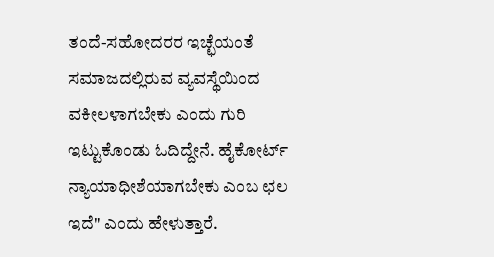ತಂದೆ-ಸಹೋದರರ ಇಚ್ಛೆಯಂತೆ ಸಮಾಜದಲ್ಲಿರುವ ವ್ಯವಸ್ಥೆಯಿಂದ ವಕೀಲಳಾಗಬೇಕು ಎಂದು ಗುರಿ ಇಟ್ಟುಕೊಂಡು ಓದಿದ್ದೇನೆ. ಹೈಕೋರ್ಟ್ ನ್ಯಾಯಾಧೀಶೆಯಾಗಬೇಕು ಎಂಬ ಛಲ ಇದೆ" ಎಂದು ಹೇಳುತ್ತಾರೆ.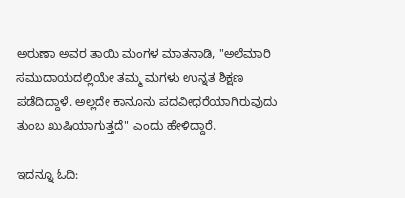ಅರುಣಾ ಅವರ ತಾಯಿ ಮಂಗಳ ಮಾತನಾಡಿ, "ಅಲೆಮಾರಿ ಸಮುದಾಯದಲ್ಲಿಯೇ ತಮ್ಮ ಮಗಳು ಉನ್ನತ ಶಿಕ್ಷಣ ಪಡೆದಿದ್ದಾಳೆ. ಅಲ್ಲದೇ ಕಾನೂನು ಪದವೀಧರೆಯಾಗಿರುವುದು ತುಂಬ ಖುಷಿಯಾಗುತ್ತದೆ" ಎಂದು ಹೇಳಿದ್ದಾರೆ.

ಇದನ್ನೂ ಓದಿ: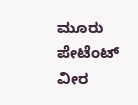ಮೂರು ಪೇಟೆಂಟ್ ವೀರ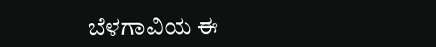ಬೆಳಗಾವಿಯ ಈ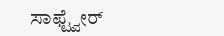ಸಾಫ್ಟ್ವೇರ್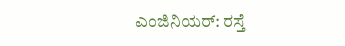ಎಂಜಿನಿಯರ್: ರಸ್ತೆ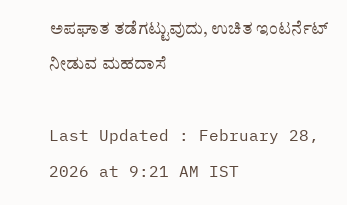ಅಪಘಾತ ತಡೆಗಟ್ಟುವುದು, ಉಚಿತ ಇಂಟರ್ನೆಟ್ ನೀಡುವ ಮಹದಾಸೆ

Last Updated : February 28, 2026 at 9:21 AM IST